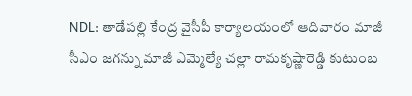NDL: తాడేపల్లి కేంద్ర వైసీపీ కార్యాలయంలో ఆదివారం మాజీ సీఎం జగన్ను మాజీ ఎమ్మెల్యే చల్లా రామకృష్ణారెడ్డి కుటుంబ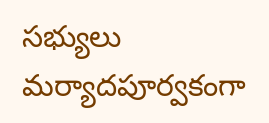సభ్యులు మర్యాదపూర్వకంగా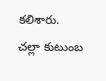కలిశారు. చల్లా కుటుంబ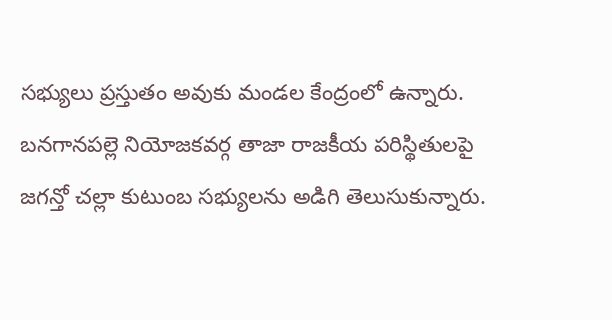సభ్యులు ప్రస్తుతం అవుకు మండల కేంద్రంలో ఉన్నారు. బనగానపల్లె నియోజకవర్గ తాజా రాజకీయ పరిస్థితులపై జగన్తో చల్లా కుటుంబ సభ్యులను అడిగి తెలుసుకున్నారు.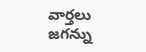వార్తలు
జగన్ను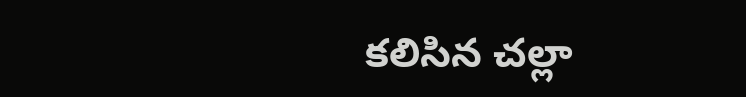కలిసిన చల్లా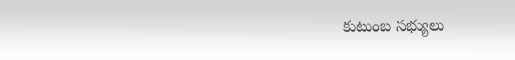కుటుంబ సభ్యులు